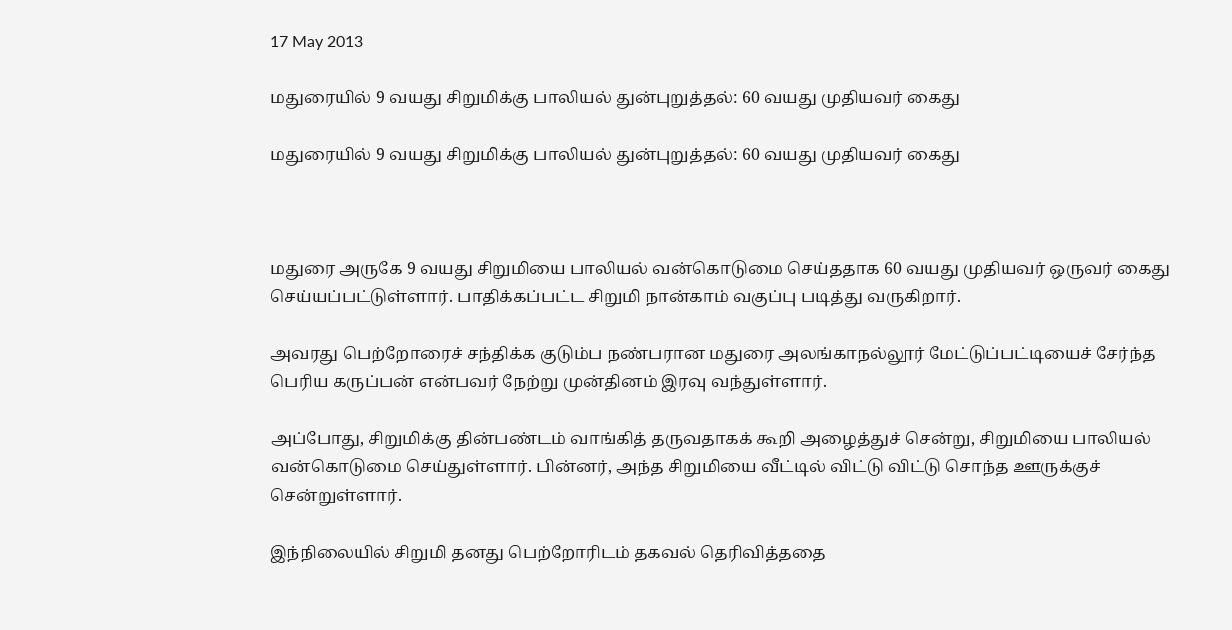17 May 2013

மதுரையில் 9 வயது சிறுமிக்கு பாலியல் துன்புறுத்தல்: 60 வயது முதியவர் கைது

மதுரையில் 9 வயது சிறுமிக்கு பாலியல் துன்புறுத்தல்: 60 வயது முதியவர் கைது



மதுரை அருகே 9 வயது சிறுமியை பாலியல் வன்கொடுமை செய்ததாக 60 வயது முதியவர் ஒருவர் கைது செய்யப்பட்டுள்ளார். பாதிக்கப்பட்ட சிறுமி நான்காம் வகுப்பு படித்து வருகிறார்.

அவரது பெற்றோரைச் சந்திக்க குடும்ப நண்பரான மதுரை அலங்காநல்லூர் மேட்டுப்பட்டியைச் சேர்ந்த பெரிய கருப்பன் என்பவர் நேற்று முன்தினம் இரவு வந்துள்ளார்.

அப்போது, சிறுமிக்கு தின்பண்டம் வாங்கித் தருவதாகக் கூறி அழைத்துச் சென்று, சிறுமியை பாலியல் வன்கொடுமை செய்துள்ளார். பின்னர், அந்த சிறுமியை வீட்டில் விட்டு விட்டு சொந்த ஊருக்குச் சென்றுள்ளார்.

இந்நிலையில் சிறுமி தனது பெற்றோரிடம் தகவல் தெரிவித்ததை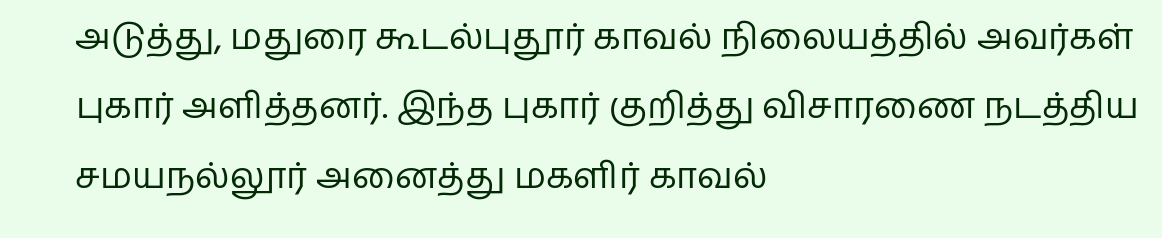அடுத்து, மதுரை கூடல்புதூர் காவல் நிலையத்தில் அவர்கள் புகார் அளித்தனர். இந்த புகார் குறித்து விசாரணை நடத்திய சமயநல்லூர் அனைத்து மகளிர் காவல்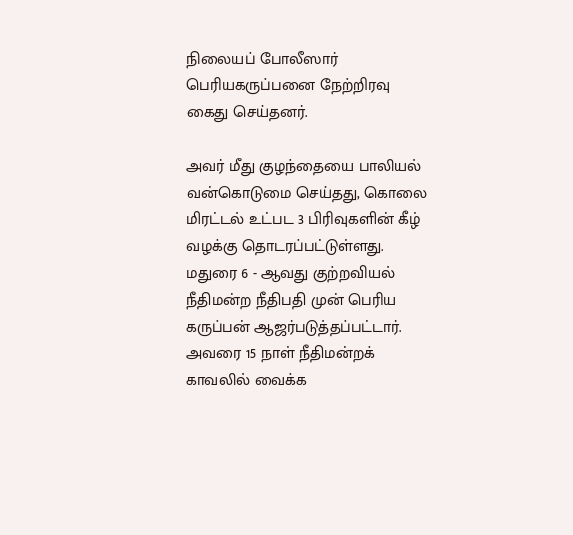நிலையப் போலீஸார் பெரியகருப்பனை நேற்றிரவு கைது செய்தனர்.

அவர் மீது குழந்தையை பாலியல் வன்கொடுமை செய்தது, கொலை மிரட்டல் உட்பட 3 பிரிவுகளின் கீழ் வழக்கு தொடரப்பட்டுள்ளது. மதுரை 6 - ஆவது குற்றவியல் நீதிமன்ற நீதிபதி முன் பெரிய கருப்பன் ஆஜர்படுத்தப்பட்டார். அவரை 15 நாள் நீதிமன்றக் காவலில் வைக்க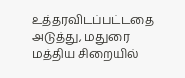உத்தரவிடப்பட்டதை அடுத்து, மதுரை மத்திய சிறையில்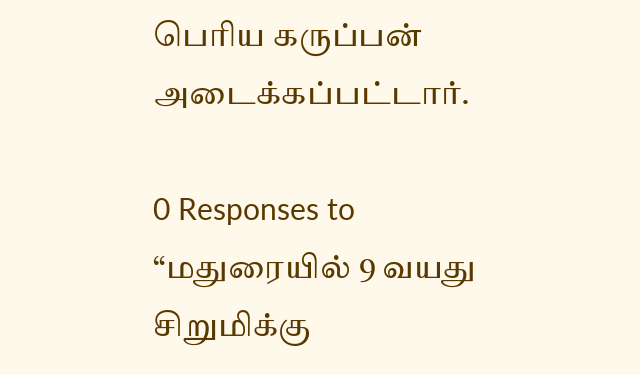பெரிய கருப்பன் அடைக்கப்பட்டார்.

0 Responses to “மதுரையில் 9 வயது சிறுமிக்கு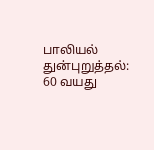பாலியல் துன்புறுத்தல்: 60 வயது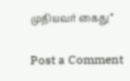முதியவர் கைது”

Post a Comment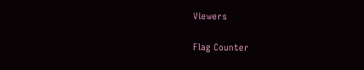Viewers

Flag Counter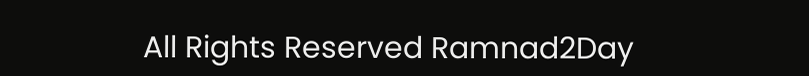All Rights Reserved Ramnad2Day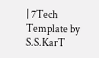| 7Tech Template by S.S.KarT